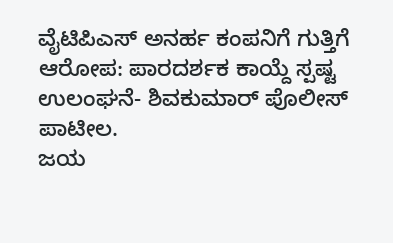ವೈಟಿಪಿಎಸ್ ಅನರ್ಹ ಕಂಪನಿಗೆ ಗುತ್ತಿಗೆ ಆರೋಪ: ಪಾರದರ್ಶಕ ಕಾಯ್ದೆ ಸ್ಪಷ್ಟ ಉಲಂಘನೆ- ಶಿವಕುಮಾರ್ ಪೊಲೀಸ್ ಪಾಟೀಲ.                                                         ಜಯ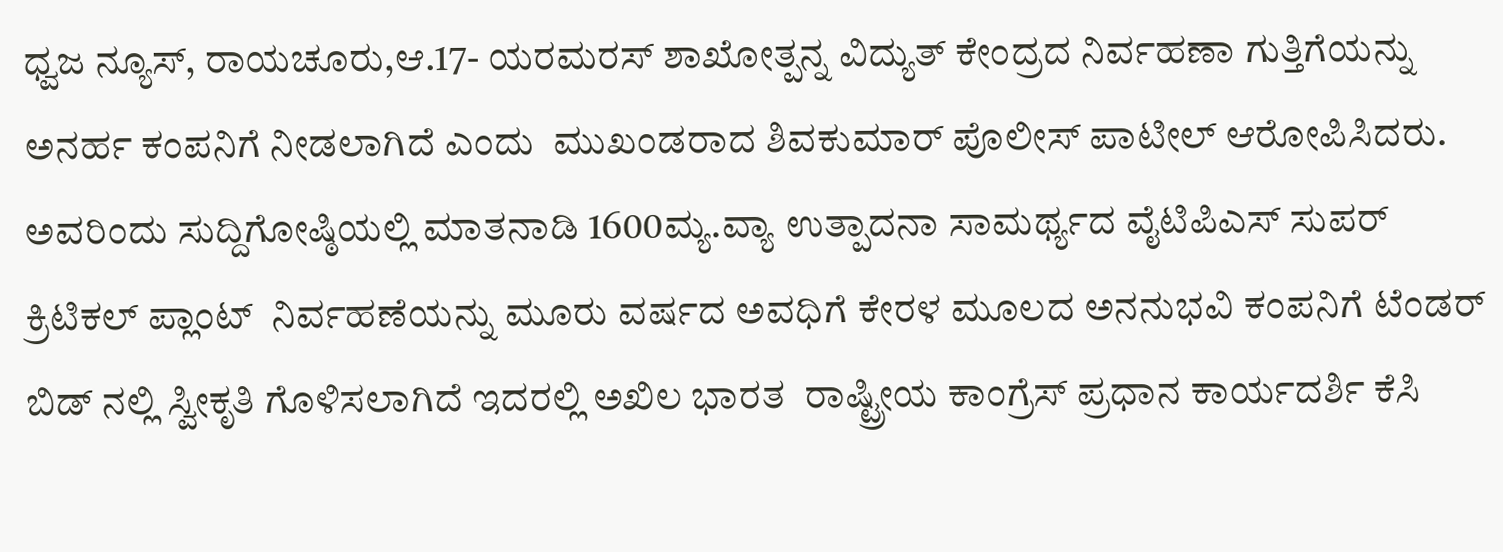ಧ್ವಜ ನ್ಯೂಸ್, ರಾಯಚೂರು,ಆ.17- ಯರಮರಸ್ ಶಾಖೋತ್ಪನ್ನ ವಿದ್ಯುತ್ ಕೇಂದ್ರದ ನಿರ್ವಹಣಾ ಗುತ್ತಿಗೆಯನ್ನು ಅನರ್ಹ ಕಂಪನಿಗೆ ನೀಡಲಾಗಿದೆ ಎಂದು  ಮುಖಂಡರಾದ ಶಿವಕುಮಾರ್ ಪೊಲೀಸ್ ಪಾಟೀಲ್ ಆರೋಪಿಸಿದರು. ಅವರಿಂದು ಸುದ್ದಿಗೋಷ್ಠಿಯಲ್ಲಿ ಮಾತನಾಡಿ 1600ಮ್ಯ.ವ್ಯಾ ಉತ್ಪಾದನಾ ಸಾಮರ್ಥ್ಯದ ವೈಟಿಪಿಎಸ್ ಸುಪರ್ ಕ್ರಿಟಿಕಲ್ ಪ್ಲಾಂಟ್  ನಿರ್ವಹಣೆಯನ್ನು ಮೂರು ವರ್ಷದ ಅವಧಿಗೆ ಕೇರಳ ಮೂಲದ ಅನನುಭವಿ ಕಂಪನಿಗೆ ಟೆಂಡರ್ ಬಿಡ್ ನಲ್ಲಿ ಸ್ವೀಕೃತಿ ಗೊಳಿಸಲಾಗಿದೆ ಇದರಲ್ಲಿ ಅಖಿಲ ಭಾರತ  ರಾಷ್ಟ್ರೀಯ ಕಾಂಗ್ರೆಸ್ ಪ್ರಧಾನ ಕಾರ್ಯದರ್ಶಿ ಕೆಸಿ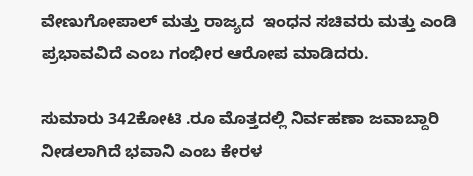ವೇಣುಗೋಪಾಲ್ ಮತ್ತು ರಾಜ್ಯದ  ಇಂಧನ ಸಚಿವರು ಮತ್ತು ಎಂಡಿ ಪ್ರಭಾವವಿದೆ ಎಂಬ ಗಂಭೀರ ಆರೋಪ ಮಾಡಿದರು.

ಸುಮಾರು 342ಕೋಟಿ .ರೂ ಮೊತ್ತದಲ್ಲಿ ನಿರ್ವಹಣಾ ಜವಾಬ್ದಾರಿ ನೀಡಲಾಗಿದೆ ಭವಾನಿ ಎಂಬ ಕೇರಳ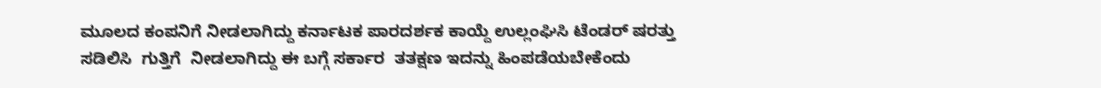ಮೂಲದ ಕಂಪನಿಗೆ ನೀಡಲಾಗಿದ್ದು ಕರ್ನಾಟಕ ಪಾರದರ್ಶಕ ಕಾಯ್ದೆ ಉಲ್ಲಂಘಿಸಿ ಟೆಂಡರ್ ಷರತ್ತು ಸಡಿಲಿಸಿ  ಗುತ್ತಿಗೆ  ನೀಡಲಾಗಿದ್ದು ಈ ಬಗ್ಗೆ ಸರ್ಕಾರ  ತತಕ್ಷಣ ಇದನ್ನು ಹಿಂಪಡೆಯಬೇಕೆಂದು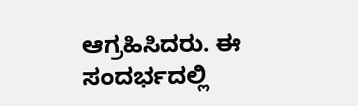ಆಗ್ರಹಿಸಿದರು. ಈ ಸಂದರ್ಭದಲ್ಲಿ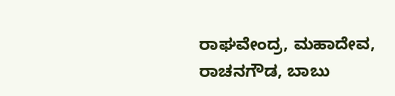ರಾಘವೇಂದ್ರ, ಮಹಾದೇವ, ರಾಚನಗೌಡ, ಬಾಬು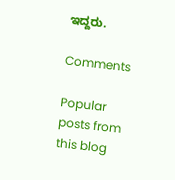ಇದ್ದರು.

Comments

Popular posts from this blog